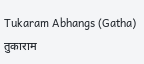Tukaram Abhangs (Gatha)
तुकाराम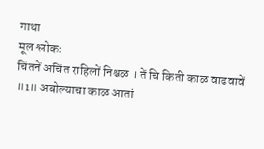गाथा
मूल श्लोकः
चिंतनें अचिंत राहिलों निश्चळ । तें चि किती काळ वाढवावें ॥1॥ अबोल्याचा काळ आतां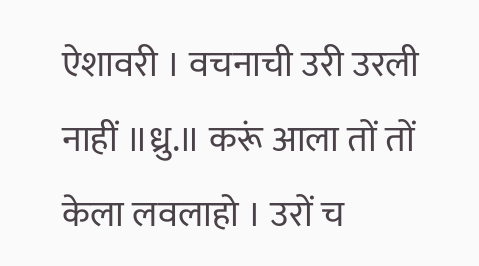ऐशावरी । वचनाची उरी उरली नाहीं ॥ध्रु.॥ करूं आला तों तों केला लवलाहो । उरों च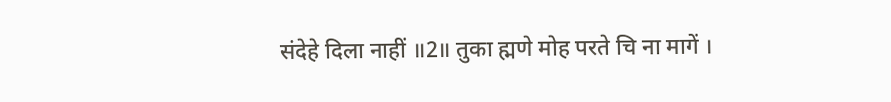संदेहे दिला नाहीं ॥2॥ तुका ह्मणे मोह परते चि ना मागें ।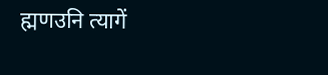ह्मणउनि त्यागें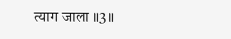त्याग जाला ॥3॥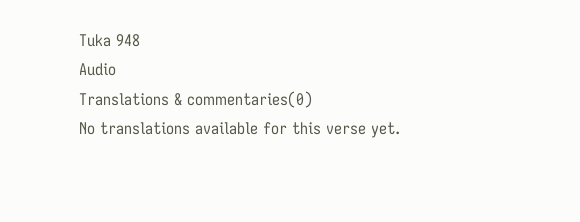Tuka 948
Audio
Translations & commentaries(0)
No translations available for this verse yet.